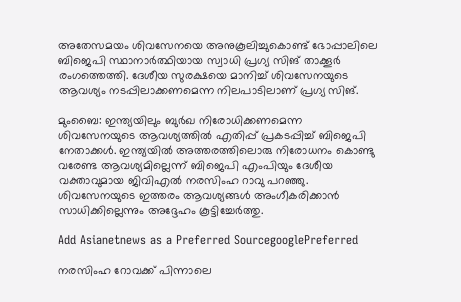അതേസമയം ശിവസേനയെ അനുകൂലിച്ചുകൊണ്ട് ഭോപ്പാലിലെ ബിജെപി സ്ഥാനാര്‍ത്ഥിയായ സ്വാധി പ്രഗ്യ സിങ് താക്കൂര്‍ രംഗത്തെത്തി. ദേശീയ സുരക്ഷയെ മാനിച്ച് ശിവസേനയുടെ ആവശ്യം നടപ്പിലാക്കണമെന്ന നിലപാടിലാണ് പ്രഗ്യ സിങ്.

മുംബൈ: ഇന്ത്യയിലും ബുര്‍ഖ നിരോധിക്കണമെന്ന ശിവസേനയുടെ ആവശ്യത്തിൽ എതിപ്പ് പ്രകടപ്പിച്ച് ബിജെപി നേതാക്കൾ. ഇന്ത്യയിൽ അത്തരത്തിലൊരു നിരോധനം കൊണ്ടു വരേണ്ട ആവശ്യമില്ലെന്ന് ബിജെപി എംപിയും ദേശീയ വക്താവുമായ ജിവിഎല്‍ നരസിംഹ റാവു പറഞ്ഞു. ശിവസേനയുടെ ഇത്തരം ആവശ്യങ്ങൾ അംഗീകരിക്കാൻ സാധിക്കില്ലെന്നും അദ്ദേഹം കൂട്ടിച്ചേർ‌ത്തു.

Add Asianetnews as a Preferred SourcegooglePreferred

നരസിംഹ റോവക്ക് പിന്നാലെ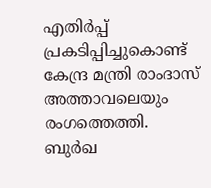എതിർപ്പ് പ്രകടിപ്പിച്ചുകൊണ്ട് കേന്ദ്ര മന്ത്രി രാംദാസ് അത്താവലെയും രംഗത്തെത്തി. ബുർഖ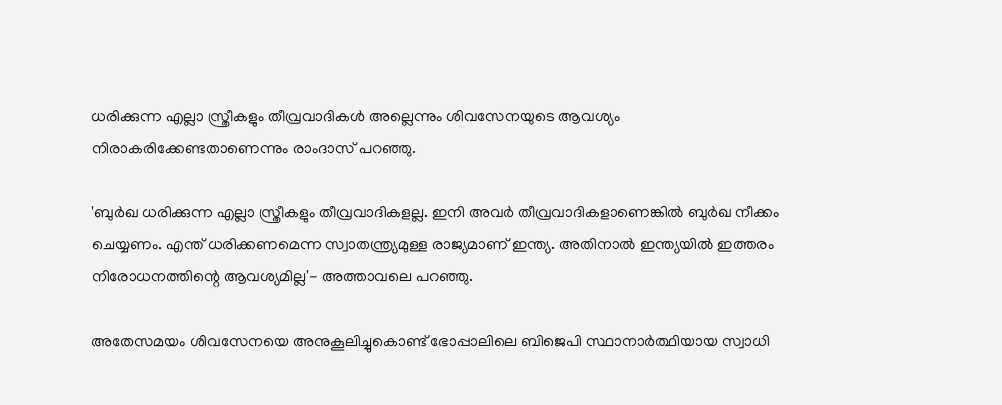ധരിക്കുന്ന എല്ലാ സ്ത്രീകളും തീവ്രവാദികൾ അല്ലെന്നും ശിവസേനയുടെ ആവശ്യം നിരാകരിക്കേണ്ടതാണെന്നും രാംദാസ് പറഞ്ഞു.

'ബുർഖ ധരിക്കുന്ന എല്ലാ സ്ത്രീകളും തീവ്രവാദികളല്ല. ഇനി അവര്‍ തീവ്രവാദികളാണെങ്കില്‍ ബുര്‍ഖ നീക്കം ചെയ്യണം. എന്ത് ധരിക്കണമെന്ന സ്വാതന്ത്ര്യമുള്ള രാജ്യമാണ് ഇന്ത്യ. അതിനാല്‍ ഇന്ത്യയില്‍ ഇത്തരം നിരോധനത്തിന്റെ ആവശ്യമില്ല'- അത്താവലെ പറഞ്ഞു.

അതേസമയം ശിവസേനയെ അനുകൂലിച്ചുകൊണ്ട് ഭോപ്പാലിലെ ബിജെപി സ്ഥാനാര്‍ത്ഥിയായ സ്വാധി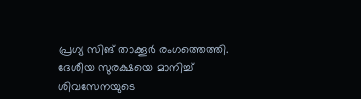പ്രഗ്യ സിങ് താക്കൂര്‍ രംഗത്തെത്തി. ദേശീയ സുരക്ഷയെ മാനിച്ച് ശിവസേനയുടെ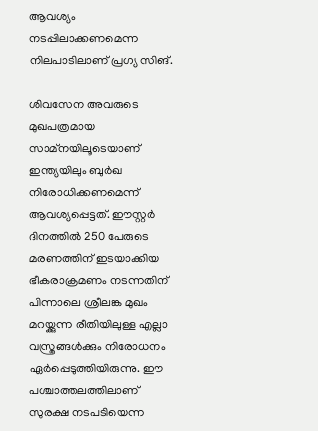ആവശ്യം നടപ്പിലാക്കണമെന്ന നിലപാടിലാണ് പ്രഗ്യ സിങ്.

ശിവസേന അവരുടെ മുഖപത്രമായ സാമ്നയിലൂടെയാണ് ഇന്ത്യയിലും ബുര്‍ഖ നിരോധിക്കണമെന്ന് ആവശ്യപ്പെട്ടത്. ഈസ്റ്റര്‍ ദിനത്തില്‍ 250 പേരുടെ മരണത്തിന് ഇടയാക്കിയ ഭീകരാക്രമണം നടന്നതിന് പിന്നാലെ ശ്രീലങ്ക മുഖം മറയ്ക്കുന്ന രീതിയിലുള്ള എല്ലാ വസ്ത്രങ്ങള്‍ക്കും നിരോധനം ഏര്‍പ്പെടുത്തിയിരുന്നു. ഈ പശ്ചാത്തലത്തിലാണ് സുരക്ഷ നടപടിയെന്ന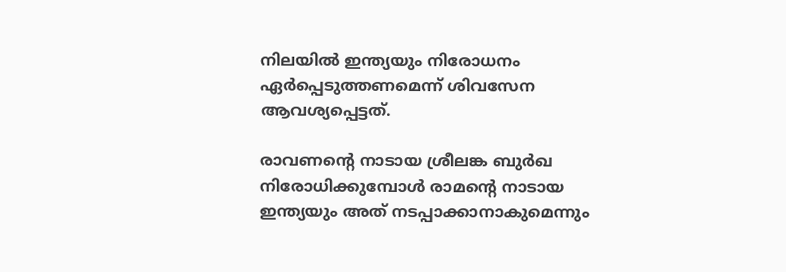നിലയില്‍ ഇന്ത്യയും നിരോധനം ഏര്‍പ്പെടുത്തണമെന്ന് ശിവസേന ആവശ്യപ്പെട്ടത്.

രാവണന്‍റെ നാടായ ശ്രീലങ്ക ബുര്‍ഖ നിരോധിക്കുമ്പോള്‍ രാമന്‍റെ നാടായ ഇന്ത്യയും അത് നടപ്പാക്കാനാകുമെന്നും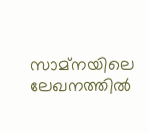സാമ്നയിലെ ലേഖനത്തില്‍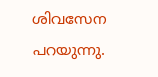ശിവസേന പറയുന്നു.